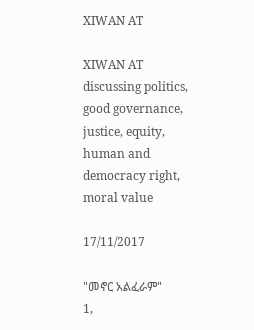XIWAN AT

XIWAN AT discussing politics, good governance, justice, equity, human and democracy right, moral value

17/11/2017

"መኖር አልፈራም"
1,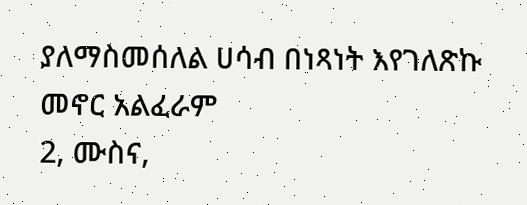ያለማስመሰለል ሀሳብ በነጻነት እየገለጽኩ መኖር አልፈራም
2, ሙስና,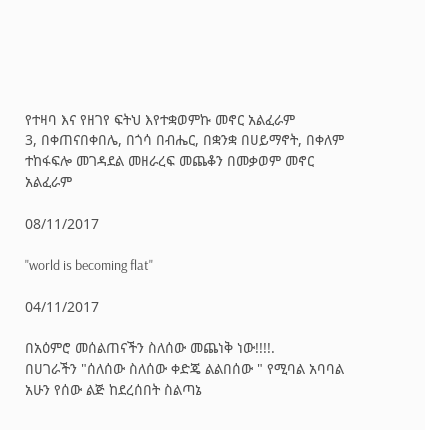የተዛባ እና የዘገየ ፍትህ እየተቋወምኩ መኖር አልፈራም
3, በቀጠናበቀበሌ, በጎሳ በብሔር, በቋንቋ በሀይማኖት, በቀለም ተከፋፍሎ መገዳደል መዘራረፍ መጨቆን በመቃወም መኖር አልፈራም

08/11/2017

"world is becoming flat"

04/11/2017

በአዕምሮ መሰልጠናችን ስለሰው መጨነቅ ነው!!!!.
በሀገራችን "ሰለሰው ስለሰው ቀድጄ ልልበሰው " የሚባል አባባል አሁን የሰው ልጅ ከደረሰበት ስልጣኔ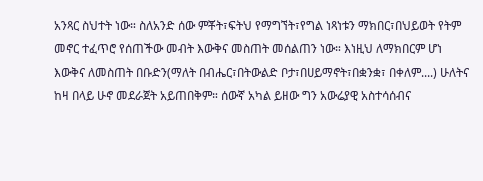አንጻር ስህተት ነው። ስለአንድ ሰው ምቾት፣ፍትህ የማግኘት፣የግል ነጻነቱን ማክበር፣በህይወት የትም መኖር ተፈጥሮ የሰጠችው መብት እውቅና መስጠት መሰልጠን ነው። እነዚህ ለማክበርም ሆነ እውቅና ለመስጠት በቡድን(ማለት በብሔር፣በትውልድ ቦታ፣በሀይማኖት፣በቋንቋ፣ በቀለም....) ሁለትና ከዛ በላይ ሁኖ መደራጀት አይጠበቅም። ሰውኛ አካል ይዘው ግን አውሬያዊ አስተሳሰብና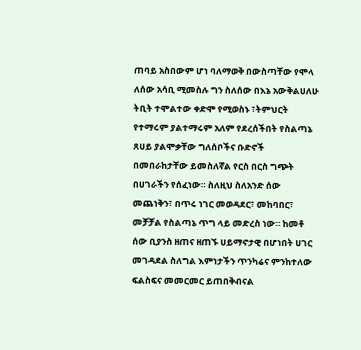ጠባይ አስበውም ሆነ ባለማወቅ በውስጣቸው የሞላ ለሰው አሳቢ ሚመስሉ ግን ስለሰው በእኔ አውቅልሀለሁ ትቢት ተሞልተው ቀድሞ የሚወስኑ ፣ትምህርት የተማሩም ያልተማሩም አለም የደረሰችበት የስልጣኔ ጸሀይ ያልሞቃቸው ግለሰቦችና ቡድኖች በመበራከታቸው ይመስለኛል የርስ በርስ ግጭት በሀገራችን የሰፈነው። ስለዚህ ስለአንድ ሰው መጨነቅን፣ በጥሩ ነገር መወዳደር፣ መከባበር፣ መቻቻል የስልጣኔ ጥግ ላይ መድረስ ነው። ከመቶ ሰው ቢያንስ ዘጠና ዘጠኙ ሀይማኖታዊ በሆነበት ሀገር መገዳደል ስለግል እምነታችን ጥንካሬና ምንከተለው ፍልስፍና መመርመር ይጠበቅብናል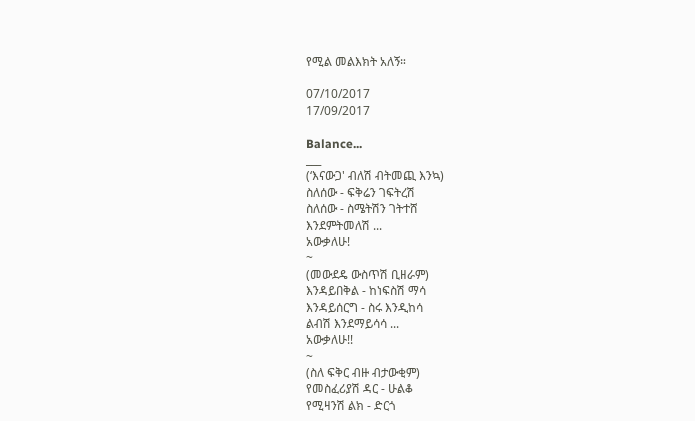የሚል መልእክት አለኝ።

07/10/2017
17/09/2017

Balance...
___
(‘እናውጋ' ብለሽ ብትመጪ እንኳ)
ስለሰው - ፍቅሬን ገፍትረሽ
ስለሰው - ስሜትሽን ገትተሸ
እንደምትመለሽ ...
አውቃለሁ!
~
(መውደዴ ውስጥሽ ቢዘራም)
እንዳይበቅል - ከነፍስሽ ማሳ
እንዳይሰርግ - ስሩ እንዲከሳ
ልብሽ እንደማይሳሳ ...
አውቃለሁ!!
~
(ስለ ፍቅር ብዙ ብታውቂም)
የመስፈሪያሽ ዳር - ሁልቆ
የሚዛንሽ ልክ - ድርጎ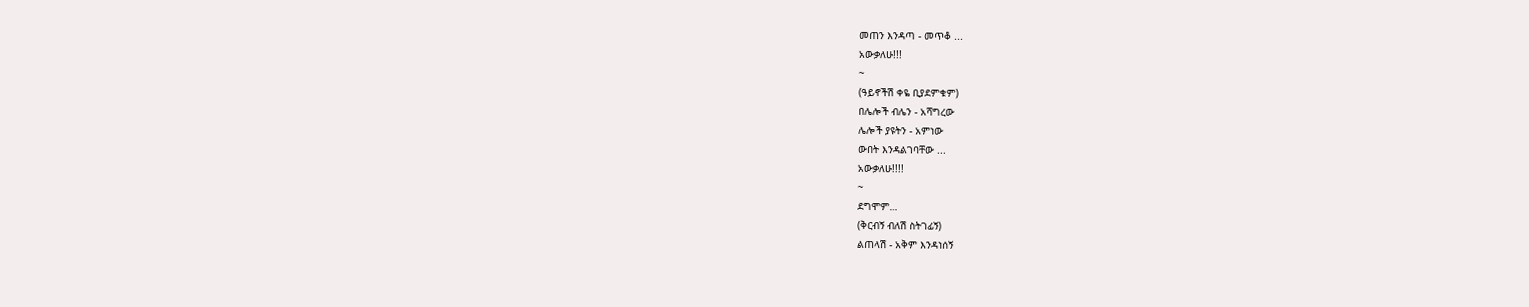መጠን እንዳጣ - መጥቆ ...
አውቃለሁ!!!
~
(ዓይኖችሽ ቀዬ ቢያደምቁም)
በሌሎች ብሌን - አሻግረው
ሌሎች ያዩትን - አምነው
ውበት እንዳልገባቸው ...
አውቃለሁ!!!!
~
ደግሞም…
(ቅርብኝ ብለሽ ስትገፊኝ)
ልጠላሽ - አቅም እንዳነሰኝ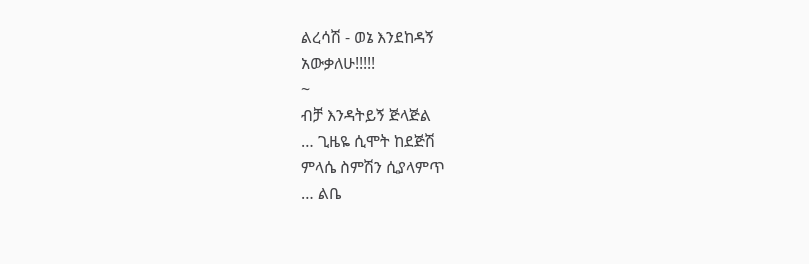ልረሳሽ - ወኔ እንደከዳኝ
አውቃለሁ!!!!!
~
ብቻ እንዳትይኝ ጅላጅል
… ጊዜዬ ሲሞት ከደጅሽ
ምላሴ ስምሽን ሲያላምጥ
… ልቤ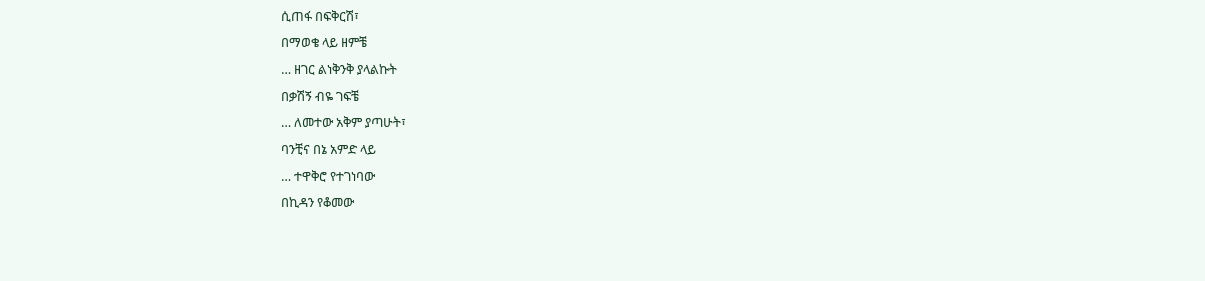ሲጠፋ በፍቅርሽ፣
በማወቄ ላይ ዘምቼ
… ዘገር ልነቅንቅ ያላልኩት
በቃሽኝ ብዬ ገፍቼ
… ለመተው አቅም ያጣሁት፣
ባንቺና በኔ አምድ ላይ
… ተዋቅሮ የተገነባው
በኪዳን የቆመው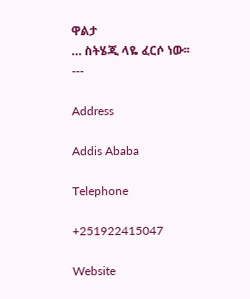ዋልታ
… ስትሄጂ ላዬ ፈርሶ ነው፡፡
---

Address

Addis Ababa

Telephone

+251922415047

Website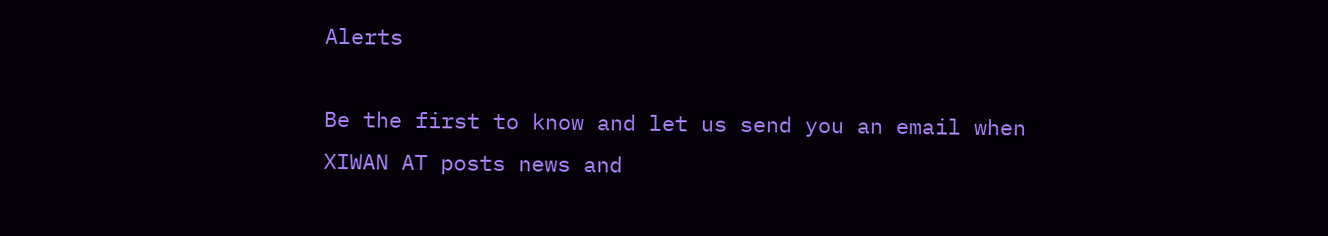Alerts

Be the first to know and let us send you an email when XIWAN AT posts news and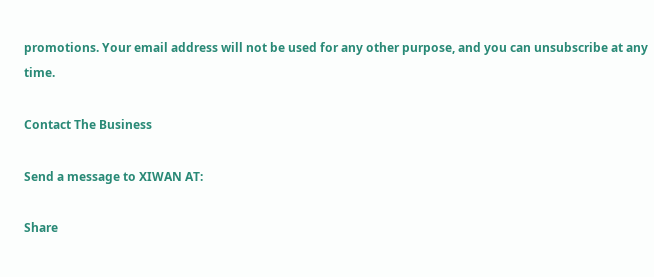promotions. Your email address will not be used for any other purpose, and you can unsubscribe at any time.

Contact The Business

Send a message to XIWAN AT:

Share